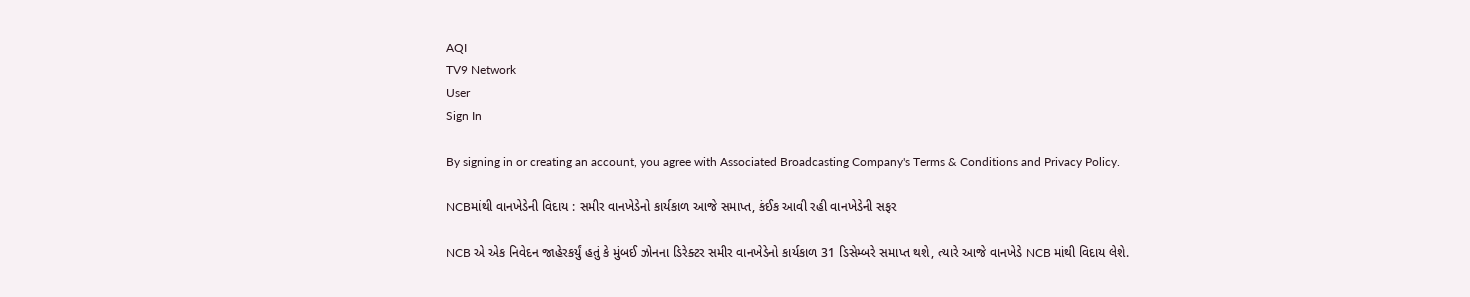AQI
TV9 Network
User
Sign In

By signing in or creating an account, you agree with Associated Broadcasting Company's Terms & Conditions and Privacy Policy.

NCBમાંથી વાનખેડેની વિદાય : સમીર વાનખેડેનો કાર્યકાળ આજે સમાપ્ત, કંઈક આવી રહી વાનખેડેની સફર

NCB એ એક નિવેદન જાહેરકર્યું હતું કે મુંબઈ ઝોનના ડિરેક્ટર સમીર વાનખેડેનો કાર્યકાળ 31 ડિસેમ્બરે સમાપ્ત થશે, ત્યારે આજે વાનખેડે NCB માંથી વિદાય લેશે.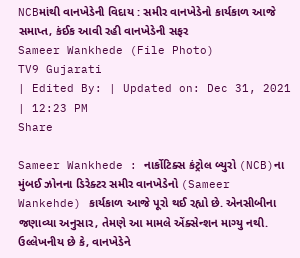NCBમાંથી વાનખેડેની વિદાય : સમીર વાનખેડેનો કાર્યકાળ આજે સમાપ્ત, કંઈક આવી રહી વાનખેડેની સફર
Sameer Wankhede (File Photo)
TV9 Gujarati
| Edited By: | Updated on: Dec 31, 2021 | 12:23 PM
Share

Sameer Wankhede : નાર્કોટિક્સ કંટ્રોલ બ્યુરો (NCB)ના મુંબઈ ઝોનના ડિરેક્ટર સમીર વાનખેડેનો (Sameer Wankehde) કાર્યકાળ આજે પૂરો થઈ રહ્યો છે. એનસીબીના જણાવ્યા અનુસાર, તેમણે આ મામલે એંક્સેન્શન માગ્યુ નથી. ઉલ્લેખનીય છે કે, વાનખેડેને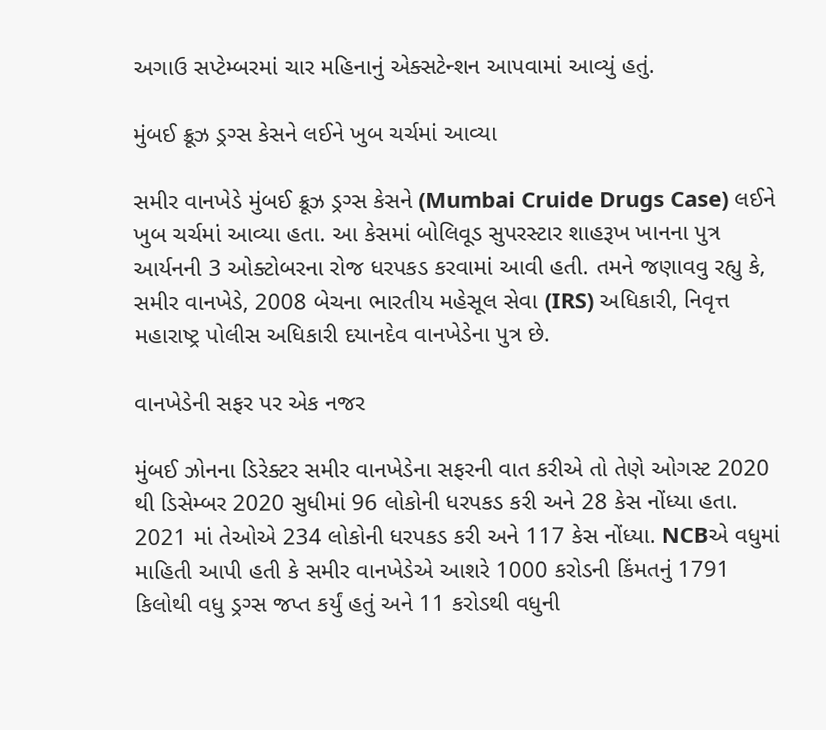અગાઉ સપ્ટેમ્બરમાં ચાર મહિનાનું એક્સટેન્શન આપવામાં આવ્યું હતું.

મુંબઈ ક્રૂઝ ડ્રગ્સ કેસને લઈને ખુબ ચર્ચમાં આવ્યા

સમીર વાનખેડે મુંબઈ ક્રૂઝ ડ્રગ્સ કેસને (Mumbai Cruide Drugs Case) લઈને ખુબ ચર્ચમાં આવ્યા હતા. આ કેસમાં બોલિવૂડ સુપરસ્ટાર શાહરૂખ ખાનના પુત્ર આર્યનની 3 ઓક્ટોબરના રોજ ધરપકડ કરવામાં આવી હતી. તમને જણાવવુ રહ્યુ કે, સમીર વાનખેડે, 2008 બેચના ભારતીય મહેસૂલ સેવા (IRS) અધિકારી, નિવૃત્ત મહારાષ્ટ્ર પોલીસ અધિકારી દયાનદેવ વાનખેડેના પુત્ર છે.

વાનખેડેની સફર પર એક નજર

મુંબઈ ઝોનના ડિરેક્ટર સમીર વાનખેડેના સફરની વાત કરીએ તો તેણે ઓગસ્ટ 2020 થી ડિસેમ્બર 2020 સુધીમાં 96 લોકોની ધરપકડ કરી અને 28 કેસ નોંધ્યા હતા. 2021 માં તેઓએ 234 લોકોની ધરપકડ કરી અને 117 કેસ નોંધ્યા. NCBએ વધુમાં માહિતી આપી હતી કે સમીર વાનખેડેએ આશરે 1000 કરોડની કિંમતનું 1791 કિલોથી વધુ ડ્રગ્સ જપ્ત કર્યું હતું અને 11 કરોડથી વધુની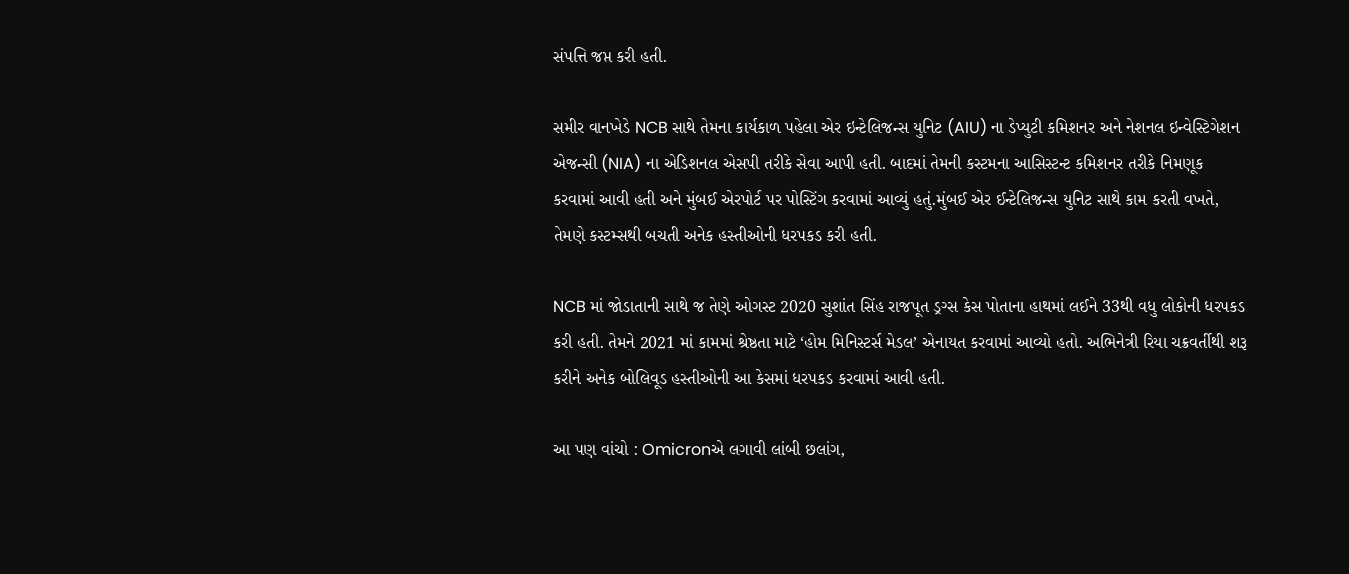સંપત્તિ જપ્ત કરી હતી.

સમીર વાનખેડે NCB સાથે તેમના કાર્યકાળ પહેલા એર ઇન્ટેલિજન્સ યુનિટ (AIU) ના ડેપ્યુટી કમિશનર અને નેશનલ ઇન્વેસ્ટિગેશન એજન્સી (NIA) ના એડિશનલ એસપી તરીકે સેવા આપી હતી. બાદમાં તેમની કસ્ટમના આસિસ્ટન્ટ કમિશનર તરીકે નિમણૂક કરવામાં આવી હતી અને મુંબઈ એરપોર્ટ પર પોસ્ટિંગ કરવામાં આવ્યું હતું.મુંબઈ એર ઈન્ટેલિજન્સ યુનિટ સાથે કામ કરતી વખતે, તેમણે કસ્ટમ્સથી બચતી અનેક હસ્તીઓની ધરપકડ કરી હતી.

NCB માં જોડાતાની સાથે જ તેણે ઓગસ્ટ 2020 સુશાંત સિંહ રાજપૂત ડ્રગ્સ કેસ પોતાના હાથમાં લઈને 33થી વધુ લોકોની ધરપકડ કરી હતી. તેમને 2021 માં કામમાં શ્રેષ્ઠતા માટે ‘હોમ મિનિસ્ટર્સ મેડલ’ એનાયત કરવામાં આવ્યો હતો. અભિનેત્રી રિયા ચક્રવર્તીથી શરૂ કરીને અનેક બોલિવૂડ હસ્તીઓની આ કેસમાં ધરપકડ કરવામાં આવી હતી.

આ પણ વાંચો : Omicronએ લગાવી લાંબી છલાંગ,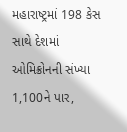મહારાષ્ટ્રમાં 198 કેસ સાથે દેશમાં ઓમિક્રોનની સંખ્યા 1,100ને પાર,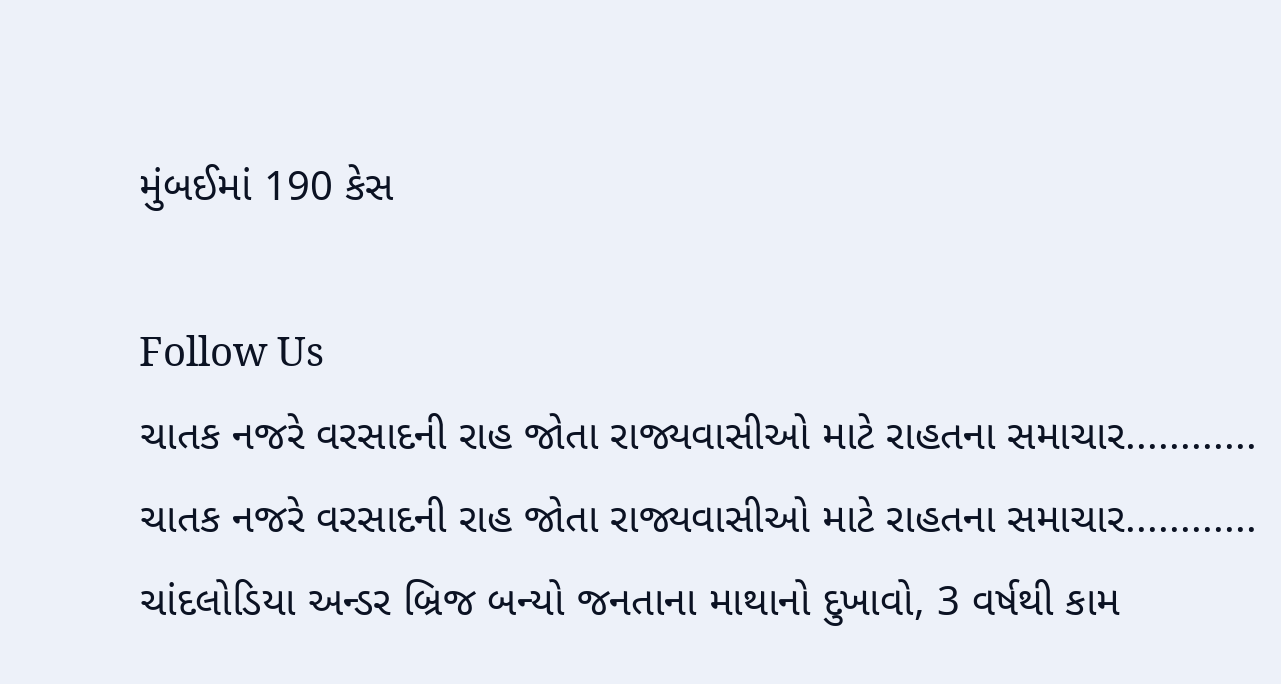મુંબઈમાં 190 કેસ

Follow Us
ચાતક નજરે વરસાદની રાહ જોતા રાજ્યવાસીઓ માટે રાહતના સમાચાર............
ચાતક નજરે વરસાદની રાહ જોતા રાજ્યવાસીઓ માટે રાહતના સમાચાર............
ચાંદલોડિયા અન્ડર બ્રિજ બન્યો જનતાના માથાનો દુખાવો, 3 વર્ષથી કામ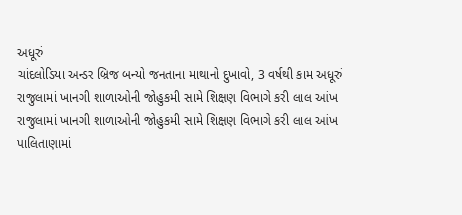અધૂરું
ચાંદલોડિયા અન્ડર બ્રિજ બન્યો જનતાના માથાનો દુખાવો, 3 વર્ષથી કામ અધૂરું
રાજુલામાં ખાનગી શાળાઓની જોહુકમી સામે શિક્ષણ વિભાગે કરી લાલ આંખ
રાજુલામાં ખાનગી શાળાઓની જોહુકમી સામે શિક્ષણ વિભાગે કરી લાલ આંખ
પાલિતાણામાં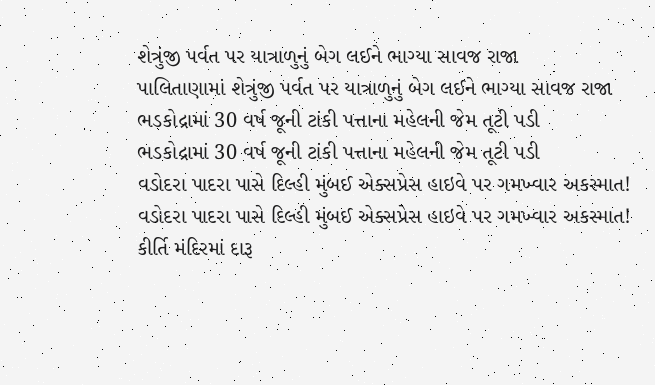શેત્રુંજી પર્વત પર યાત્રાળુનું બેગ લઈને ભાગ્યા સાવજ રાજા
પાલિતાણામાં શેત્રુંજી પર્વત પર યાત્રાળુનું બેગ લઈને ભાગ્યા સાવજ રાજા
ભડકોદ્રામાં 30 વર્ષ જૂની ટાંકી પત્તાના મહેલની જેમ તૂટી પડી
ભડકોદ્રામાં 30 વર્ષ જૂની ટાંકી પત્તાના મહેલની જેમ તૂટી પડી
વડોદરા પાદરા પાસે દિલ્હી મુંબઈ એક્સપ્રેસ હાઇવે પર ગમખ્વાર અકસ્માત!
વડોદરા પાદરા પાસે દિલ્હી મુંબઈ એક્સપ્રેસ હાઇવે પર ગમખ્વાર અકસ્માત!
કીર્તિ મંદિરમાં દારૂ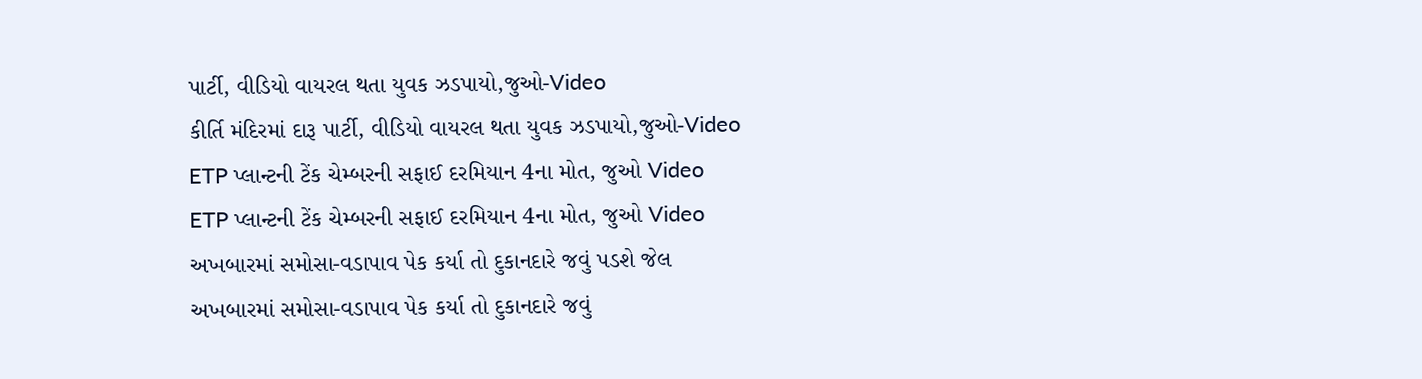પાર્ટી, વીડિયો વાયરલ થતા યુવક ઝડપાયો,જુઓ-Video
કીર્તિ મંદિરમાં દારૂ પાર્ટી, વીડિયો વાયરલ થતા યુવક ઝડપાયો,જુઓ-Video
ETP પ્લાન્ટની ટેંક ચેમ્બરની સફાઈ દરમિયાન 4ના મોત, જુઓ Video
ETP પ્લાન્ટની ટેંક ચેમ્બરની સફાઈ દરમિયાન 4ના મોત, જુઓ Video
અખબારમાં સમોસા-વડાપાવ પેક કર્યા તો દુકાનદારે જવું પડશે જેલ
અખબારમાં સમોસા-વડાપાવ પેક કર્યા તો દુકાનદારે જવું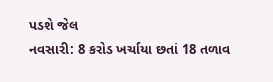પડશે જેલ
નવસારી: 8 કરોડ ખર્ચાયા છતાં 18 તળાવ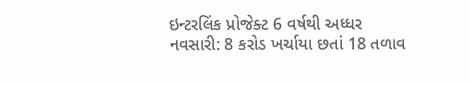ઇન્ટરલિંક પ્રોજેક્ટ 6 વર્ષથી અધ્ધર
નવસારી: 8 કરોડ ખર્ચાયા છતાં 18 તળાવ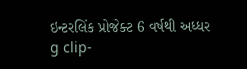ઇન્ટરલિંક પ્રોજેક્ટ 6 વર્ષથી અધ્ધર
g clip-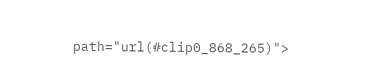path="url(#clip0_868_265)">